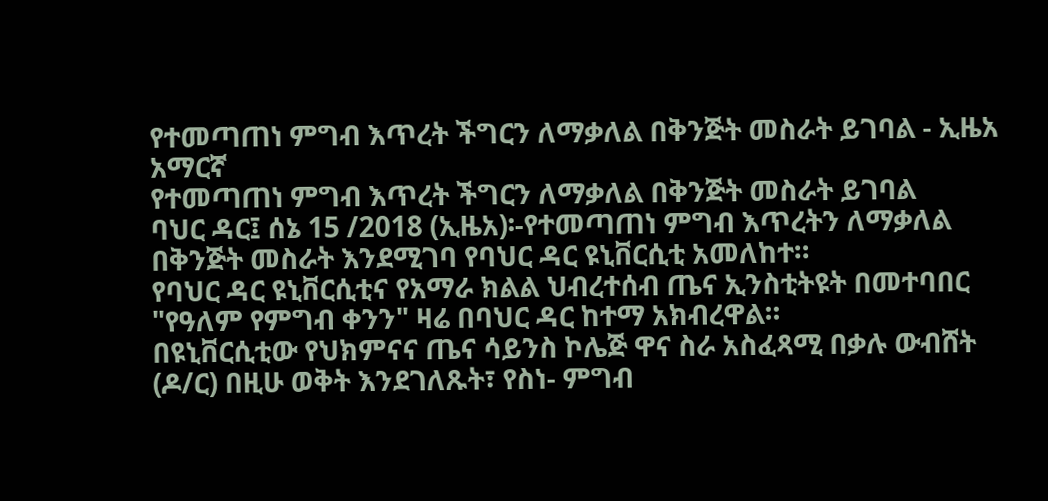የተመጣጠነ ምግብ እጥረት ችግርን ለማቃለል በቅንጅት መስራት ይገባል - ኢዜአ አማርኛ
የተመጣጠነ ምግብ እጥረት ችግርን ለማቃለል በቅንጅት መስራት ይገባል
ባህር ዳር፤ ሰኔ 15 /2018 (ኢዜአ)፡-የተመጣጠነ ምግብ እጥረትን ለማቃለል በቅንጅት መስራት እንደሚገባ የባህር ዳር ዩኒቨርሲቲ አመለከተ።
የባህር ዳር ዩኒቨርሲቲና የአማራ ክልል ህብረተሰብ ጤና ኢንስቲትዩት በመተባበር "የዓለም የምግብ ቀንን" ዛሬ በባህር ዳር ከተማ አክብረዋል።
በዩኒቨርሲቲው የህክምናና ጤና ሳይንስ ኮሌጅ ዋና ስራ አስፈጻሚ በቃሉ ውብሸት (ዶ/ር) በዚሁ ወቅት እንደገለጹት፣ የስነ- ምግብ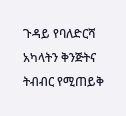ጉዳይ የባለድርሻ አካላትን ቅንጅትና ትብብር የሚጠይቅ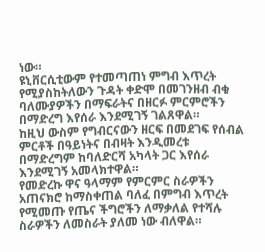ነው።
ዩኒቨርሲቲውም የተመጣጠነ ምግብ እጥረት የሚያስከትለውን ጉዳት ቀድሞ በመገንዘብ ብቁ ባለሙያዎችን በማፍራትና በዘርፉ ምርምሮችን በማድረግ እየሰራ እንደሚገኝ ገልጸዋል።
ከዚህ ውስም የግብርናውን ዘርፍ በመደገፍ የሰብል ምርቶች በዓይነትና በብዛት እንዲመረቱ በማድረግም ከባለድርሻ አካላት ጋር እየሰራ እንደሚገኝ አመላክተዋል።
የመድረኩ ዋና ዓላማም የምርምር ስራዎችን አጠናክሮ ከማስቀጠል ባለፈ በምግብ እጥረት የሚመጡ የጤና ችግሮችን ለማቃለል የተሻሉ ስራዎችን ለመስራት ያለመ ነው ብለዋል።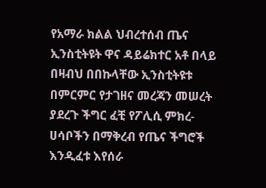የአማራ ክልል ህብረተሰብ ጤና ኢንስቲትዩት ዋና ዳይሬክተር አቶ በላይ በዛብህ በበኩላቸው ኢንስቲትዩቱ በምርምር የታገዘና መረጃን መሠረት ያደረጉ ችግር ፈቺ የፖሊሲ ምክረ-ሀሳቦችን በማቅረብ የጤና ችግሮች እንዲፈቱ እየሰራ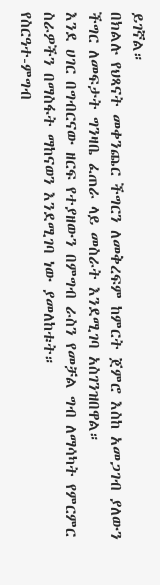ይገኛል።
በክልሉ የህጻናት መቀንጨር ችግርን ለመቅረፍም ከምርት ጀምሮ እስከ አመጋገብ ያለውን ችግር ለመፍታት ግንዛቤ ፈጠራ ላይ መስራት እንደሚገባ አስገንዝበዋል።
እንደ ሀገር በግብርናው ዘርፍ የተያዘውን በምግብ ራስን የመቻል ግብ ለማሳካት የምርምር ስራዎችን በማስፋት ማከናወን እንደሚገባ ነው ያመለከቱት።
የስርዓተ-ምግብ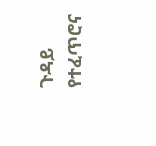ጉዳይ የተፈጥሮና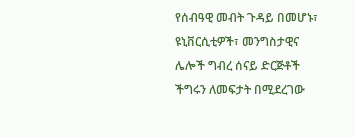የሰብዓዊ መብት ጉዳይ በመሆኑ፣ ዩኒቨርሲቲዎች፣ መንግስታዊና ሌሎች ግብረ ሰናይ ድርጅቶች ችግሩን ለመፍታት በሚደረገው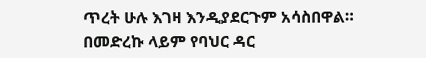ጥረት ሁሉ እገዛ እንዲያደርጉም አሳስበዋል።
በመድረኩ ላይም የባህር ዳር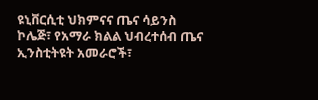ዩኒቨርሲቲ ህክምናና ጤና ሳይንስ ኮሌጅ፣ የአማራ ክልል ህብረተሰብ ጤና ኢንስቲትዩት አመራሮች፣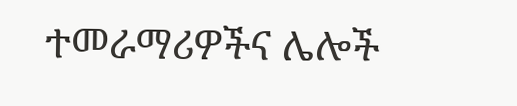ተመራማሪዎችና ሌሎች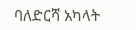ባለድርሻ አካላት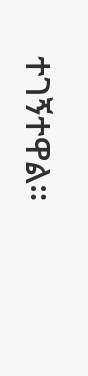ተገኝተዋል።